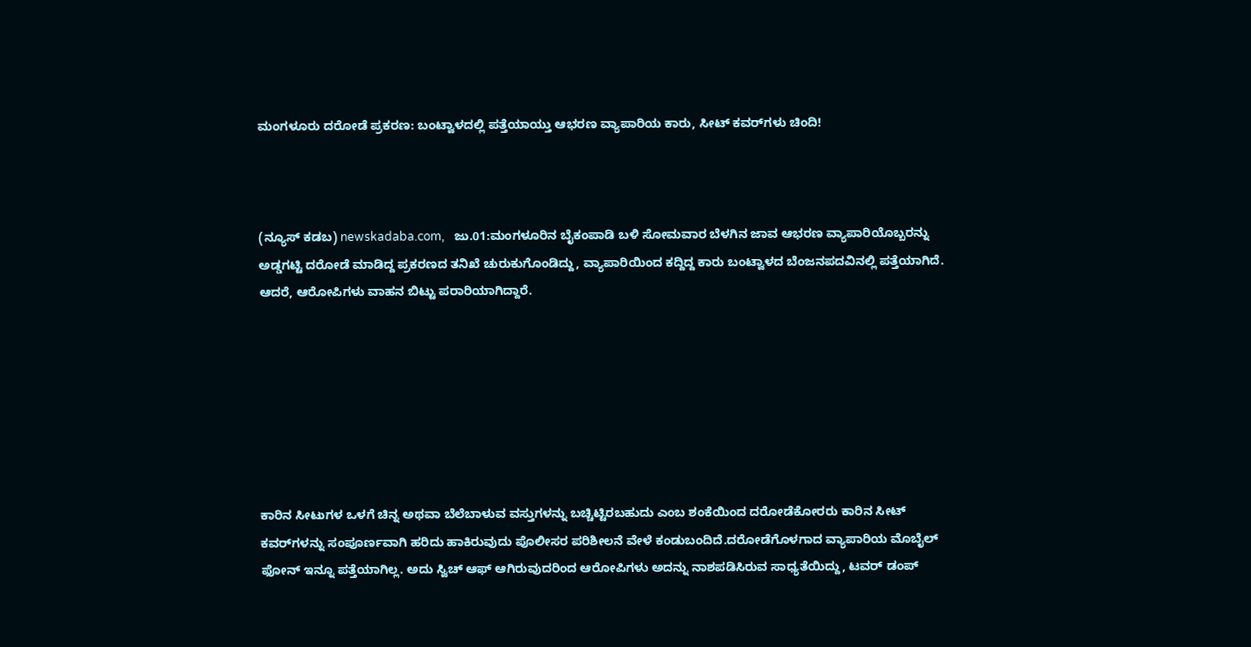ಮಂಗಳೂರು ದರೋಡೆ ಪ್ರಕರಣ: ಬಂಟ್ವಾಳದಲ್ಲಿ ಪತ್ತೆಯಾಯ್ತು ಆಭರಣ ವ್ಯಾಪಾರಿಯ ಕಾರು, ಸೀಟ್ ಕವರ್‌ಗಳು ಚಿಂದಿ!



(ನ್ಯೂಸ್‌ ಕಡಬ) newskadaba.com,   ಜು.01:ಮಂಗಳೂರಿನ ಬೈಕಂಪಾಡಿ ಬಳಿ ಸೋಮವಾರ ಬೆಳಗಿನ ಜಾವ ಆಭರಣ ವ್ಯಾಪಾರಿಯೊಬ್ಬರನ್ನು ಅಡ್ಡಗಟ್ಟಿ ದರೋಡೆ ಮಾಡಿದ್ದ ಪ್ರಕರಣದ ತನಿಖೆ ಚುರುಕುಗೊಂಡಿದ್ದು, ವ್ಯಾಪಾರಿಯಿಂದ ಕದ್ದಿದ್ದ ಕಾರು ಬಂಟ್ವಾಳದ ಬೆಂಜನಪದವಿನಲ್ಲಿ ಪತ್ತೆಯಾಗಿದೆ. ಆದರೆ, ಆರೋಪಿಗಳು ವಾಹನ ಬಿಟ್ಟು ಪರಾರಿಯಾಗಿದ್ದಾರೆ.







ಕಾರಿನ ಸೀಟುಗಳ ಒಳಗೆ ಚಿನ್ನ ಅಥವಾ ಬೆಲೆಬಾಳುವ ವಸ್ತುಗಳನ್ನು ಬಚ್ಚಿಟ್ಟಿರಬಹುದು ಎಂಬ ಶಂಕೆಯಿಂದ ದರೋಡೆಕೋರರು ಕಾರಿನ ಸೀಟ್ ಕವರ್‌ಗಳನ್ನು ಸಂಪೂರ್ಣವಾಗಿ ಹರಿದು ಹಾಕಿರುವುದು ಪೊಲೀಸರ ಪರಿಶೀಲನೆ ವೇಳೆ ಕಂಡುಬಂದಿದೆ.ದರೋಡೆಗೊಳಗಾದ ವ್ಯಾಪಾರಿಯ ಮೊಬೈಲ್ ಫೋನ್ ಇನ್ನೂ ಪತ್ತೆಯಾಗಿಲ್ಲ. ಅದು ಸ್ವಿಚ್ ಆಫ್ ಆಗಿರುವುದರಿಂದ ಆರೋಪಿಗಳು ಅದನ್ನು ನಾಶಪಡಿಸಿರುವ ಸಾಧ್ಯತೆಯಿದ್ದು, ಟವರ್ ಡಂಪ್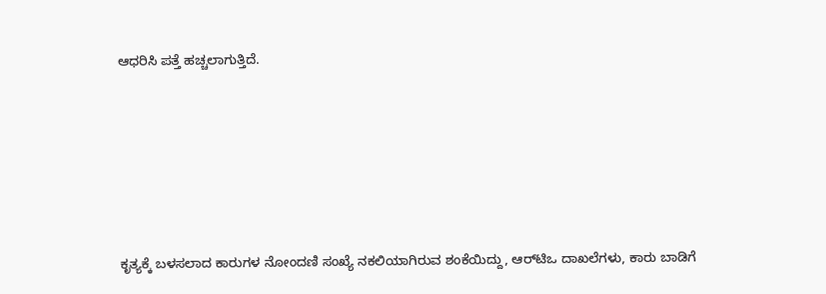ಆಧರಿಸಿ ಪತ್ತೆ ಹಚ್ಚಲಾಗುತ್ತಿದೆ.






ಕೃತ್ಯಕ್ಕೆ ಬಳಸಲಾದ ಕಾರುಗಳ ನೋಂದಣಿ ಸಂಖ್ಯೆ ನಕಲಿಯಾಗಿರುವ ಶಂಕೆಯಿದ್ದು, ಆರ್‌ಟಿಒ ದಾಖಲೆಗಳು, ಕಾರು ಬಾಡಿಗೆ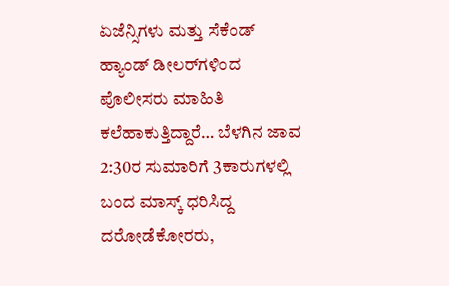ಏಜೆನ್ಸಿಗಳು ಮತ್ತು ಸೆಕೆಂಡ್ ಹ್ಯಾಂಡ್ ಡೀಲರ್‌ಗಳಿಂದ ಪೊಲೀಸರು ಮಾಹಿತಿ ಕಲೆಹಾಕುತ್ತಿದ್ದಾರೆ… ಬೆಳಗಿನ ಜಾವ 2:30ರ ಸುಮಾರಿಗೆ 3ಕಾರುಗಳಲ್ಲಿ ಬಂದ ಮಾಸ್ಕ್ ಧರಿಸಿದ್ದ ದರೋಡೆಕೋರರು,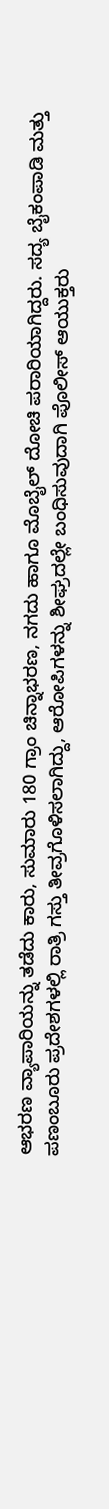ಆಭರಣ ವ್ಯಾಪಾರಿಯನ್ನು ತಡೆದು ಕಾರು, ಸುಮಾರು 180 ಗ್ರಾಂ ಚಿನ್ನಾಭರಣ, ನಗದು ಹಾಗೂ ಮೊಬೈಲ್ ದೋಚಿ ಪರಾರಿಯಾಗಿದ್ದರು. ಸದ್ಯ ಬೈಕಂಪಾಡಿ ಮತ್ತು ಪಣಂಬೂರು ಪ್ರದೇಶಗಳಲ್ಲಿ ರಾತ್ರಿ ಗಸ್ತು ತೀವ್ರಗೊಳಿಸಲಾಗಿದ್ದು, ಆರೋಪಿಗಳನ್ನು ಶೀಘ್ರದಲ್ಲೇ ಬಂಧಿಸುವುದಾಗಿ ಪೊಲೀಸ್ ಆಯುಕ್ತರು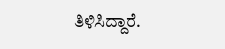ತಿಳಿಸಿದ್ದಾರೆ.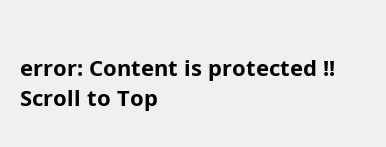error: Content is protected !!
Scroll to Top